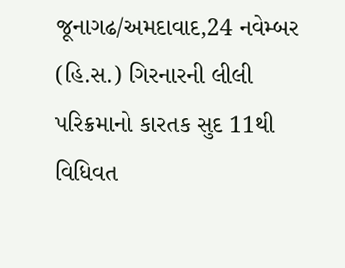જૂનાગઢ/અમદાવાદ,24 નવેમ્બર (હિ.સ.) ગિરનારની લીલી પરિક્રમાનો કારતક સુદ 11થી વિધિવત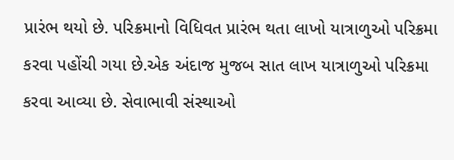પ્રારંભ થયો છે. પરિક્રમાનો વિધિવત પ્રારંભ થતા લાખો યાત્રાળુઓ પરિક્રમા કરવા પહોંચી ગયા છે.એક અંદાજ મુજબ સાત લાખ યાત્રાળુઓ પરિક્રમા કરવા આવ્યા છે. સેવાભાવી સંસ્થાઓ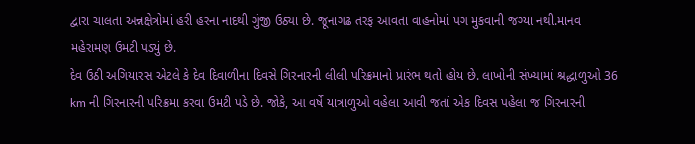દ્વારા ચાલતા અન્નક્ષેત્રોમાં હરી હરના નાદથી ગુંજી ઉઠ્યા છે. જૂનાગઢ તરફ આવતા વાહનોમાં પગ મુકવાની જગ્યા નથી.માનવ મહેરામણ ઉમટી પડ્યું છે.
દેવ ઉઠી અગિયારસ એટલે કે દેવ દિવાળીના દિવસે ગિરનારની લીલી પરિક્રમાનો પ્રારંભ થતો હોય છે. લાખોની સંખ્યામાં શ્રદ્ધાળુઓ 36 km ની ગિરનારની પરિક્રમા કરવા ઉમટી પડે છે. જોકે, આ વર્ષે યાત્રાળુઓ વહેલા આવી જતાં એક દિવસ પહેલા જ ગિરનારની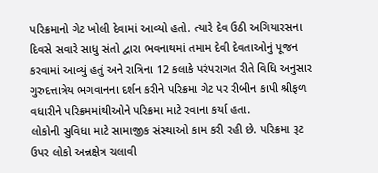પરિક્રમાનો ગેટ ખોલી દેવામાં આવ્યો હતો. ત્યારે દેવ ઉઠી અગિયારસના દિવસે સવારે સાધુ સંતો દ્વારા ભવનાથમાં તમામ દેવી દેવતાઓનું પૂજન કરવામાં આવ્યું હતું અને રાત્રિના 12 કલાકે પરંપરાગત રીતે વિધિ અનુસાર ગુરુદત્તાત્રેય ભગવાનના દર્શન કરીને પરિક્રમા ગેટ પર રીબીન કાપી શ્રીફળ વધારીને પરિક્રમમાંથીઓને પરિક્રમા માટે રવાના કર્યા હતા.
લોકોની સુવિધા માટે સામાજીક સંસ્થાઓ કામ કરી રહી છે. પરિક્રમા રૂટ ઉપર લોકો અન્નક્ષેત્ર ચલાવી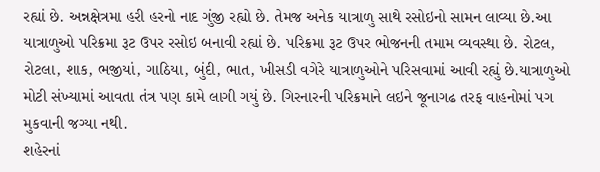રહ્યાં છે. અન્નક્ષેત્રમા હરી હરનો નાદ ગુંજી રહ્યો છે. તેમજ અનેક યાત્રાળુ સાથે રસોઇનો સામન લાવ્યા છે.આ યાત્રાળુઓ પરિક્રમા રૂટ ઉપર રસોઇ બનાવી રહ્યાં છે. પરિક્રમા રૂટ ઉપર ભોજનની તમામ વ્યવસ્થા છે. રોટલ, રોટલા, શાક, ભજીયાં, ગાઠિયા, બુંદી, ભાત, ખીસડી વગેરે યાત્રાળુઓને પરિસવામાં આવી રહ્યું છે.યાત્રાળુઓ મોટી સંખ્યામાં આવતા તંત્ર પણ કામે લાગી ગયું છે. ગિરનારની પરિક્રમાને લઇને જૂનાગઢ તરફ વાહનોમાં પગ મુકવાની જગ્યા નથી.
શહેરનાં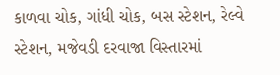કાળવા ચોક, ગાંધી ચોક, બસ સ્ટેશન, રેલ્વે સ્ટેશન, મજેવડી દરવાજા વિસ્તારમાં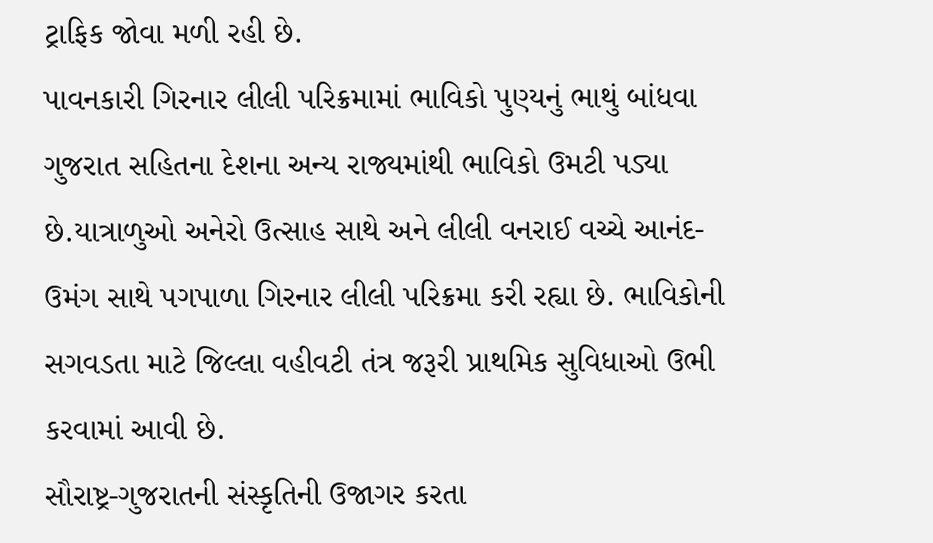ટ્રાફિક જોવા મળી રહી છે.
પાવનકારી ગિરનાર લીલી પરિક્રમામાં ભાવિકો પુણ્યનું ભાથું બાંધવા ગુજરાત સહિતના દેશના અન્ય રાજ્યમાંથી ભાવિકો ઉમટી પડ્યા છે.યાત્રાળુઓ અનેરો ઉત્સાહ સાથે અને લીલી વનરાઈ વચ્ચે આનંદ-ઉમંગ સાથે પગપાળા ગિરનાર લીલી પરિક્રમા કરી રહ્યા છે. ભાવિકોની સગવડતા માટે જિલ્લા વહીવટી તંત્ર જરૂરી પ્રાથમિક સુવિધાઓ ઉભી કરવામાં આવી છે.
સૌરાષ્ટ્ર-ગુજરાતની સંસ્કૃતિની ઉજાગર કરતા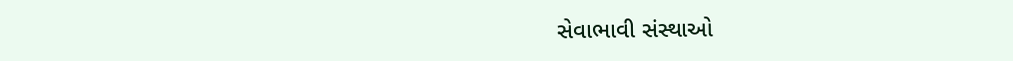સેવાભાવી સંસ્થાઓ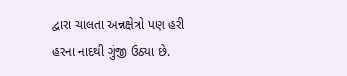દ્વારા ચાલતા અન્નક્ષેત્રો પણ હરી હરના નાદથી ગુંજી ઉઠ્યા છે.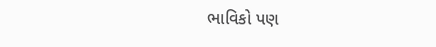ભાવિકો પણ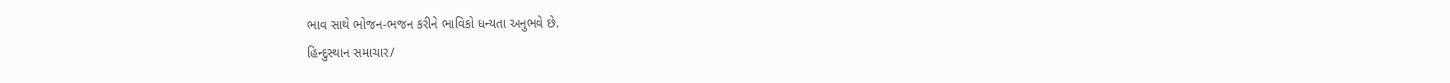ભાવ સાથે ભોજન-ભજન કરીને ભાવિકો ધન્યતા અનુભવે છે.
હિન્દુસ્થાન સમાચાર/